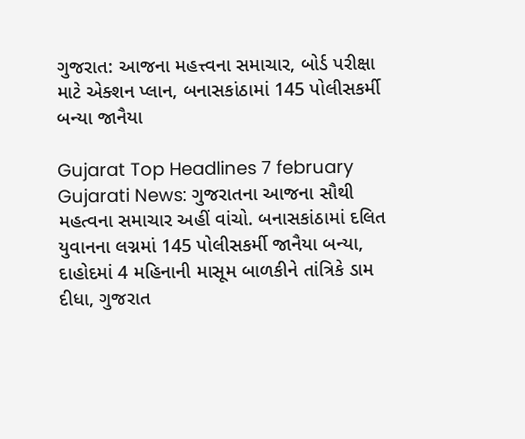ગુજરાત: આજના મહત્ત્વના સમાચાર, બોર્ડ પરીક્ષા માટે એક્શન પ્લાન, બનાસકાંઠામાં 145 પોલીસકર્મી બન્યા જાનૈયા

Gujarat Top Headlines 7 february Gujarati News: ગુજરાતના આજના સૌથી મહત્વના સમાચાર અહીં વાંચો. બનાસકાંઠામાં દલિત યુવાનના લગ્નમાં 145 પોલીસકર્મી જાનૈયા બન્યા, દાહોદમાં 4 મહિનાની માસૂમ બાળકીને તાંત્રિકે ડામ દીધા, ગુજરાત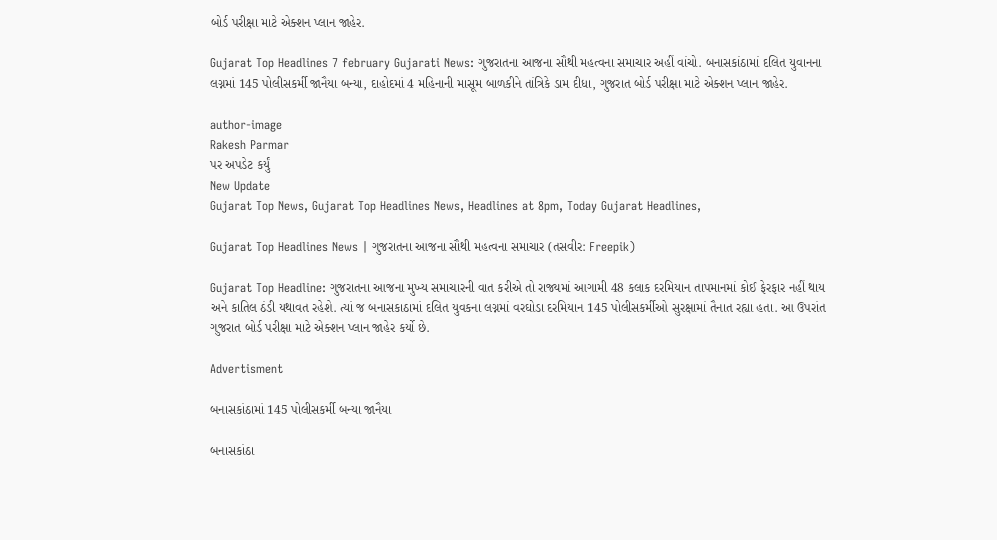બોર્ડ પરીક્ષા માટે એક્શન પ્લાન જાહેર.

Gujarat Top Headlines 7 february Gujarati News: ગુજરાતના આજના સૌથી મહત્વના સમાચાર અહીં વાંચો. બનાસકાંઠામાં દલિત યુવાનના લગ્નમાં 145 પોલીસકર્મી જાનૈયા બન્યા, દાહોદમાં 4 મહિનાની માસૂમ બાળકીને તાંત્રિકે ડામ દીધા, ગુજરાત બોર્ડ પરીક્ષા માટે એક્શન પ્લાન જાહેર.

author-image
Rakesh Parmar
પર અપડેટ કર્યું
New Update
Gujarat Top News, Gujarat Top Headlines News, Headlines at 8pm, Today Gujarat Headlines,

Gujarat Top Headlines News | ગુજરાતના આજના સૌથી મહત્વના સમાચાર (તસવીર: Freepik)

Gujarat Top Headline: ગુજરાતના આજના મુખ્ય સમાચારની વાત કરીએ તો રાજ્યમાં આગામી 48 કલાક દરમિયાન તાપમાનમાં કોઈ ફેરફાર નહીં થાય અને કાતિલ ઠંડી યથાવત રહેશે. ત્યાં જ બનાસકાઠામાં દલિત યુવકના લગ્નમાં વરઘોડા દરમિયાન 145 પોલીસકર્મીઓ સુરક્ષામાં તૈનાત રહ્યા હતા. આ ઉપરાંત ગુજરાત બોર્ડ પરીક્ષા માટે એક્શન પ્લાન જાહેર કર્યો છે.

Advertisment

બનાસકાંઠામાં 145 પોલીસકર્મી બન્યા જાનૈયા

બનાસકાંઠા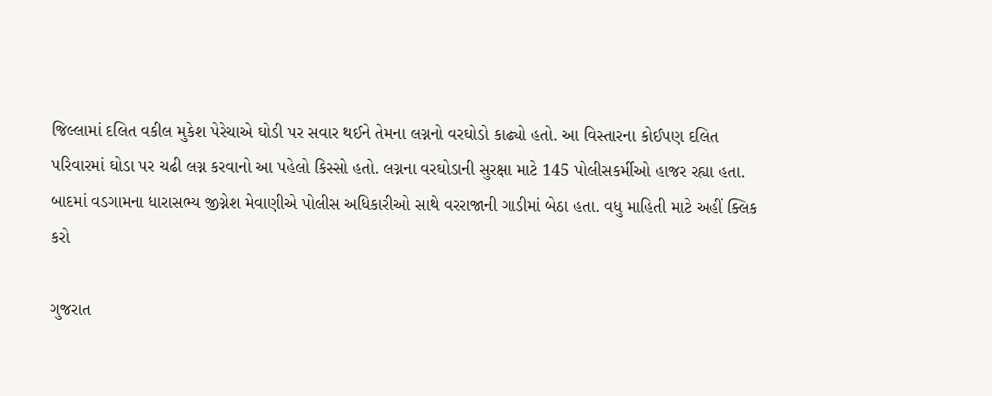જિલ્લામાં દલિત વકીલ મુકેશ પેરેચાએ ઘોડી પર સવાર થઈને તેમના લગ્નનો વરઘોડો કાઢ્યો હતો. આ વિસ્તારના કોઈપણ દલિત પરિવારમાં ઘોડા પર ચઢી લગ્ન કરવાનો આ પહેલો કિસ્સો હતો. લગ્નના વરઘોડાની સુરક્ષા માટે 145 પોલીસકર્મીઓ હાજર રહ્યા હતા. બાદમાં વડગામના ધારાસભ્ય જીગ્નેશ મેવાણીએ પોલીસ અધિકારીઓ સાથે વરરાજાની ગાડીમાં બેઠા હતા. વધુ માહિતી માટે અહીં ક્લિક કરો

ગુજરાત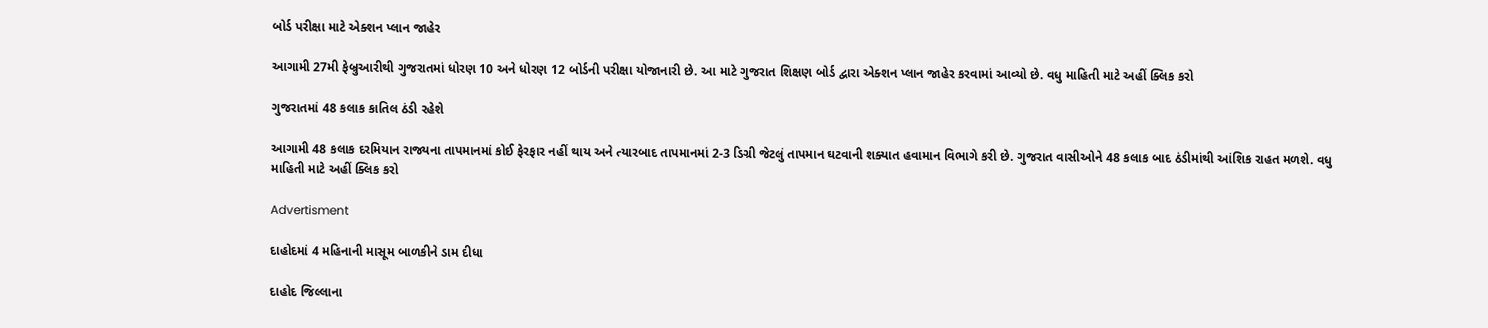બોર્ડ પરીક્ષા માટે એક્શન પ્લાન જાહેર

આગામી 27મી ફેબ્રુઆરીથી ગુજરાતમાં ધોરણ 10 અને ધોરણ 12 બોર્ડની પરીક્ષા યોજાનારી છે. આ માટે ગુજરાત શિક્ષણ બોર્ડ દ્વારા એક્શન પ્લાન જાહેર કરવામાં આવ્યો છે. વધુ માહિતી માટે અહીં ક્લિક કરો

ગુજરાતમાં 48 કલાક કાતિલ ઠંડી રહેશે

આગામી 48 કલાક દરમિયાન રાજ્યના તાપમાનમાં કોઈ ફેરફાર નહીં થાય અને ત્યારબાદ તાપમાનમાં 2-3 ડિગ્રી જેટલું તાપમાન ઘટવાની શક્યાત હવામાન વિભાગે કરી છે. ગુજરાત વાસીઓને 48 કલાક બાદ ઠંડીમાંથી આંશિક રાહત મળશે. વધુ માહિતી માટે અહીં ક્લિક કરો

Advertisment

દાહોદમાં 4 મહિનાની માસૂમ બાળકીને ડામ દીધા

દાહોદ જિલ્લાના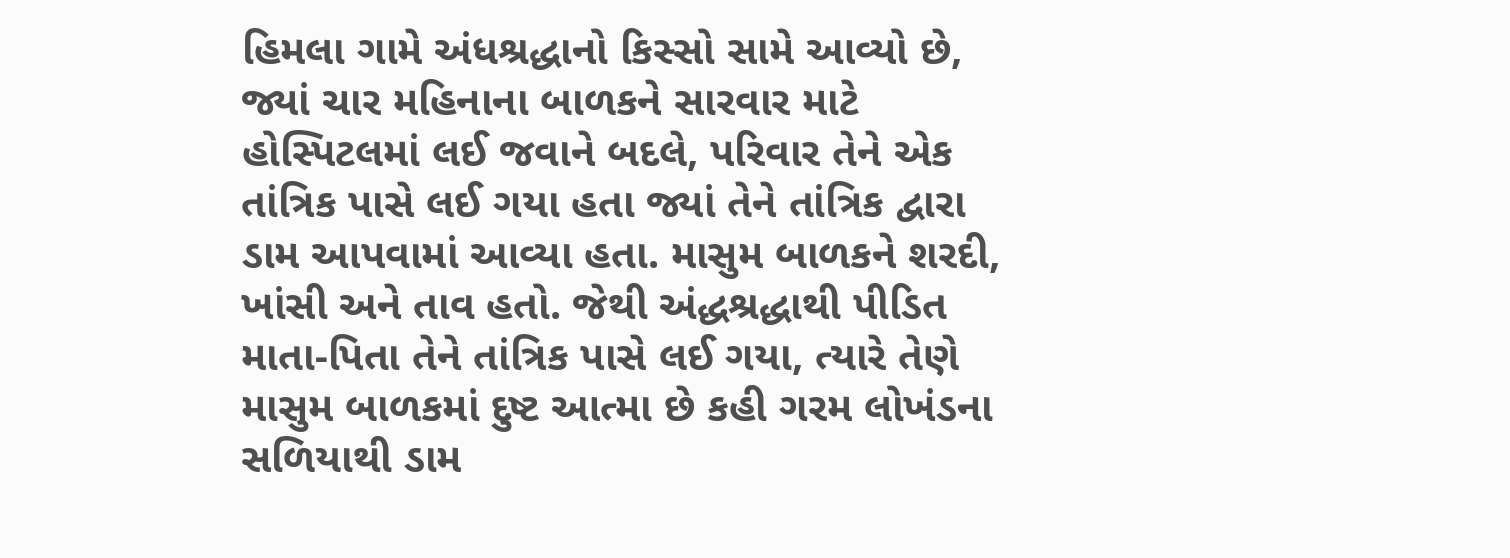હિમલા ગામે અંધશ્રદ્ધાનો કિસ્સો સામે આવ્યો છે, જ્યાં ચાર મહિનાના બાળકને સારવાર માટે હોસ્પિટલમાં લઈ જવાને બદલે, પરિવાર તેને એક તાંત્રિક પાસે લઈ ગયા હતા જ્યાં તેને તાંત્રિક દ્વારા ડામ આપવામાં આવ્યા હતા. માસુમ બાળકને શરદી, ખાંસી અને તાવ હતો. જેથી અંદ્ધશ્રદ્ધાથી પીડિત માતા-પિતા તેને તાંત્રિક પાસે લઈ ગયા, ત્યારે તેણે માસુમ બાળકમાં દુષ્ટ આત્મા છે કહી ગરમ લોખંડના સળિયાથી ડામ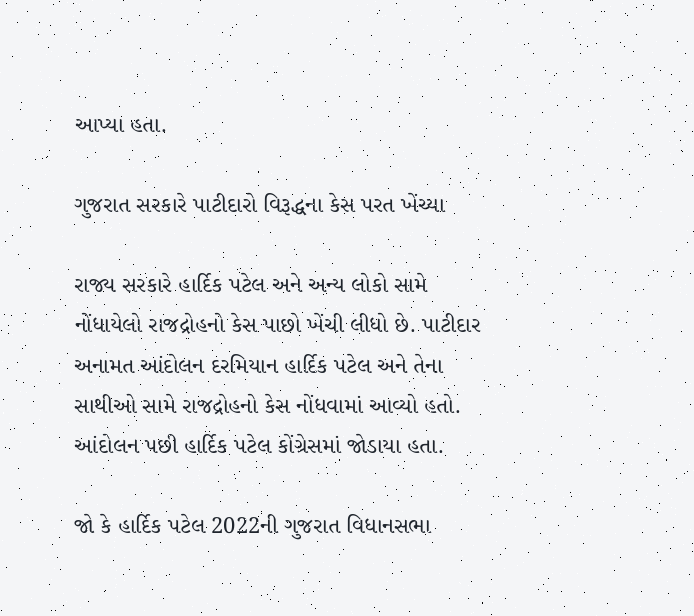આપ્યા હતા.

ગુજરાત સરકારે પાટીદારો વિરૂદ્ધના કેસ પરત ખેંચ્યા

રાજ્ય સરકારે હાર્દિક પટેલ અને અન્ય લોકો સામે નોંધાયેલો રાજદ્રોહનો કેસ પાછો ખેંચી લીધો છે. પાટીદાર અનામત આંદોલન દરમિયાન હાર્દિક પટેલ અને તેના સાથીઓ સામે રાજદ્રોહનો કેસ નોંધવામાં આવ્યો હતો. આંદોલન પછી હાર્દિક પટેલ કોંગ્રેસમાં જોડાયા હતા.

જો કે હાર્દિક પટેલ 2022ની ગુજરાત વિધાનસભા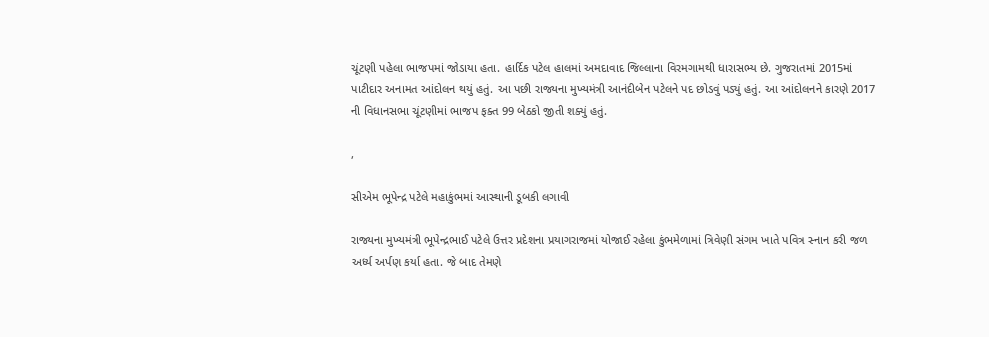ચૂંટણી પહેલા ભાજપમાં જોડાયા હતા. હાર્દિક પટેલ હાલમાં અમદાવાદ જિલ્લાના વિરમગામથી ધારાસભ્ય છે. ગુજરાતમાં 2015માં પાટીદાર અનામત આંદોલન થયું હતું. આ પછી રાજ્યના મુખ્યમંત્રી આનંદીબેન પટેલને પદ છોડવું પડ્યું હતું. આ આંદોલનને કારણે 2017 ની વિધાનસભા ચૂંટણીમાં ભાજપ ફક્ત 99 બેઠકો જીતી શક્યું હતું.

,

સીએમ ભૂપેન્દ્ર પટેલે મહાકુંભમાં આસ્થાની ડૂબકી લગાવી

રાજ્યના મુખ્યમંત્રી ભૂપેન્દ્રભાઈ પટેલે ઉત્તર પ્રદેશના પ્રયાગરાજમાં યોજાઈ રહેલા કુંભમેળામાં ત્રિવેણી સંગમ ખાતે પવિત્ર સ્નાન કરી જળ અર્ધ્ય અર્પણ કર્યા હતા. જે બાદ તેમણે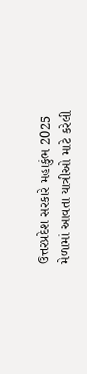ઉત્તરપ્રદેશ સરકારે મહાકુંભ 2025 મેળામાં આવતા યાત્રીઓ માટે કરેલી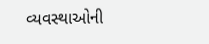વ્યવસ્થાઓની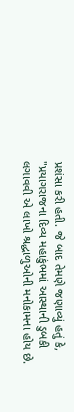પ્રશંસા કરી હતી. જે બાદ તેમણે જણાવ્યું હતું કે, "પ્રયાગરાજના દિવ્ય મહાકુંભમાં આસ્થાની ડુબકી લગાવવી એ લાખો શ્રદ્ધાળુઓની મનોકામના હોય છે.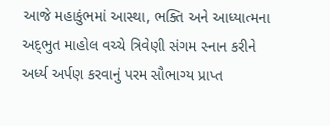આજે મહાકુંભમાં આસ્થા, ભક્તિ અને આધ્યાત્મના અદ્‌‌ભુત માહોલ વચ્ચે ત્રિવેણી સંગમ સ્નાન કરીને અર્ધ્ય અર્પણ કરવાનું પરમ સૌભાગ્ય પ્રાપ્ત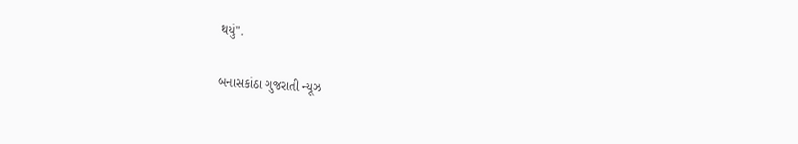થયું".

બનાસકાંઠા ગુજરાતી ન્યૂઝ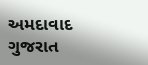અમદાવાદ ગુજરાત